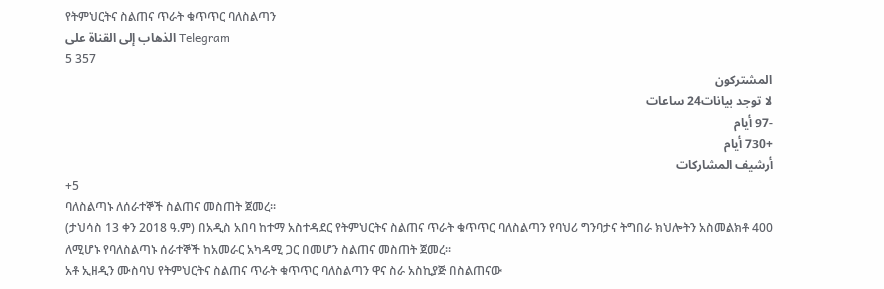የትምህርትና ስልጠና ጥራት ቁጥጥር ባለስልጣን
الذهاب إلى القناة على Telegram
5 357
المشتركون
لا توجد بيانات24 ساعات
-97 أيام
+730 أيام
أرشيف المشاركات
+5
ባለስልጣኑ ለሰራተኞች ስልጠና መስጠት ጀመረ፡፡
(ታህሳስ 13 ቀን 2018 ዓ.ም) በአዲስ አበባ ከተማ አስተዳደር የትምህርትና ስልጠና ጥራት ቁጥጥር ባለስልጣን የባህሪ ግንባታና ትግበራ ክህሎትን አስመልክቶ 400 ለሚሆኑ የባለስልጣኑ ሰራተኞች ከአመራር አካዳሚ ጋር በመሆን ስልጠና መስጠት ጀመረ፡፡
አቶ ኢዘዲን ሙስባህ የትምህርትና ስልጠና ጥራት ቁጥጥር ባለስልጣን ዋና ስራ አስኪያጅ በስልጠናው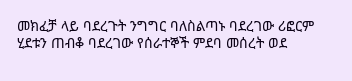መክፈቻ ላይ ባደረጉት ንግግር ባለስልጣኑ ባደረገው ሪፎርም ሂደቱን ጠብቆ ባደረገው የሰራተኞች ምደባ መሰረት ወደ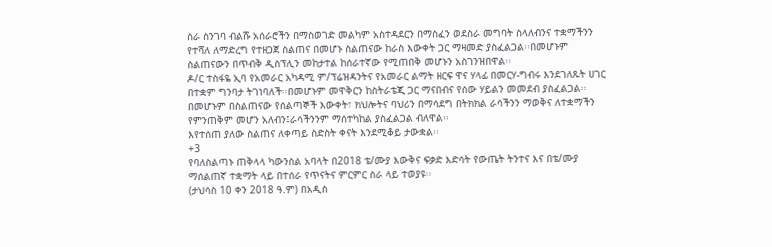ስራ ስንገባ ብልሹ አሰራሮችን በማስወገድ መልካም አስተዳደርን በማስፈን ወደስራ መግባት ስላለብንና ተቋማችንን የተሻለ ለማድረግ የተዘጋጀ ስልጠና በመሆኑ ስልጠናው ከራስ እውቀት ጋር ማዛመድ ያስፈልጋል፡፡በመሆኑም ስልጠናውን በጥብቅ ዲስፕሊን መከታተል ከሰራተኛው የሚጠበቅ መሆኑን አስገንዝበዋል፡፡
ዶ/ር ተስፋዬ ኢባ የአመራር አካዳሚ ም/ፕሬዝዳንትና የአመራር ልማት ዘርፍ ዋና ሃላፊ በመርሃ-ግብሩ እንደገለጹት ሀገር በተቋም ግንባታ ትገነባለች፡፡በመሆኑም መዋቅርን ከስትራቴጂ ጋር ማናበብና የሰው ሃይልን መመደብ ያስፈልጋል፡፡በመሆኑም በስልጠናው የሰልጣኞች እውቀት፣ ክህሎትና ባህሪን በማሳደግ በትክክል ራሳችንን ማወቅና ለተቋማችን የምንጠቅም መሆን አለብን፤ራሳችንንም ማሰተካከል ያስፈልጋል ብለዋል፡፡
እየተሰጠ ያለው ስልጠና ለቀጣይ ስድስት ቀናት እንደሚቆይ ታውቋል፡፡
+3
የባለስልጣኑ ጠቅላላ ካውንስል አባላት በ2018 ቴ/ሙያ እውቅና ፍቃድ እድሳት የውጤት ትንተና እና በቴ/ሙያ ማሰልጠኛ ተቋማት ላይ በተሰራ የጥናትና ምርምር ስራ ላይ ተወያዩ፡፡
(ታህሳስ 10 ቀን 2018 ዓ.ም) በአዲስ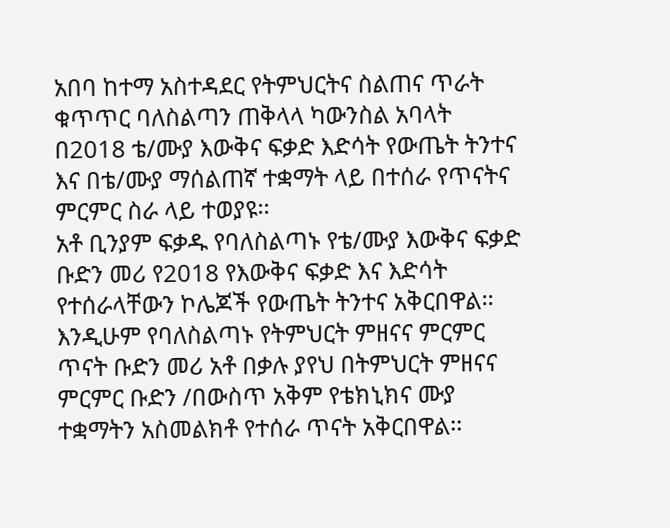አበባ ከተማ አስተዳደር የትምህርትና ስልጠና ጥራት ቁጥጥር ባለስልጣን ጠቅላላ ካውንስል አባላት በ2018 ቴ/ሙያ እውቅና ፍቃድ እድሳት የውጤት ትንተና እና በቴ/ሙያ ማሰልጠኛ ተቋማት ላይ በተሰራ የጥናትና ምርምር ስራ ላይ ተወያዩ፡፡
አቶ ቢንያም ፍቃዱ የባለስልጣኑ የቴ/ሙያ እውቅና ፍቃድ ቡድን መሪ የ2018 የእውቅና ፍቃድ እና እድሳት የተሰራላቸውን ኮሌጆች የውጤት ትንተና አቅርበዋል፡፡
እንዲሁም የባለስልጣኑ የትምህርት ምዘናና ምርምር ጥናት ቡድን መሪ አቶ በቃሉ ያየህ በትምህርት ምዘናና ምርምር ቡድን /በውስጥ አቅም የቴክኒክና ሙያ ተቋማትን አስመልክቶ የተሰራ ጥናት አቅርበዋል፡፡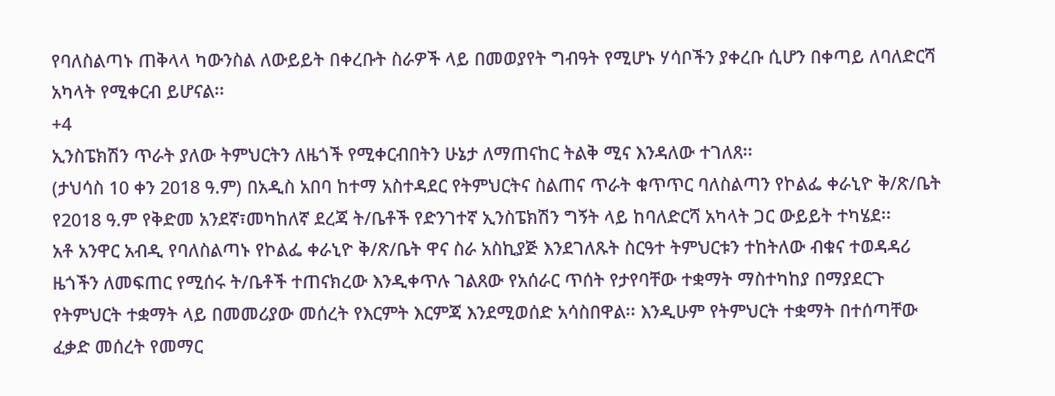የባለስልጣኑ ጠቅላላ ካውንስል ለውይይት በቀረቡት ስራዎች ላይ በመወያየት ግብዓት የሚሆኑ ሃሳቦችን ያቀረቡ ሲሆን በቀጣይ ለባለድርሻ አካላት የሚቀርብ ይሆናል፡፡
+4
ኢንስፔክሽን ጥራት ያለው ትምህርትን ለዜጎች የሚቀርብበትን ሁኔታ ለማጠናከር ትልቅ ሚና እንዳለው ተገለጸ፡፡
(ታህሳስ 10 ቀን 2018 ዓ.ም) በአዲስ አበባ ከተማ አስተዳደር የትምህርትና ስልጠና ጥራት ቁጥጥር ባለስልጣን የኮልፌ ቀራኒዮ ቅ/ጽ/ቤት የ2018 ዓ.ም የቅድመ አንደኛ፣መካከለኛ ደረጃ ት/ቤቶች የድንገተኛ ኢንስፔክሽን ግኝት ላይ ከባለድርሻ አካላት ጋር ውይይት ተካሄደ፡፡
አቶ አንዋር አብዲ የባለስልጣኑ የኮልፌ ቀራኒዮ ቅ/ጽ/ቤት ዋና ስራ አስኪያጅ እንደገለጹት ስርዓተ ትምህርቱን ተከትለው ብቁና ተወዳዳሪ ዜጎችን ለመፍጠር የሚሰሩ ት/ቤቶች ተጠናክረው እንዲቀጥሉ ገልጸው የአሰራር ጥሰት የታየባቸው ተቋማት ማስተካከያ በማያደርጉ የትምህርት ተቋማት ላይ በመመሪያው መሰረት የእርምት እርምጃ እንደሚወሰድ አሳስበዋል፡፡ እንዲሁም የትምህርት ተቋማት በተሰጣቸው ፈቃድ መሰረት የመማር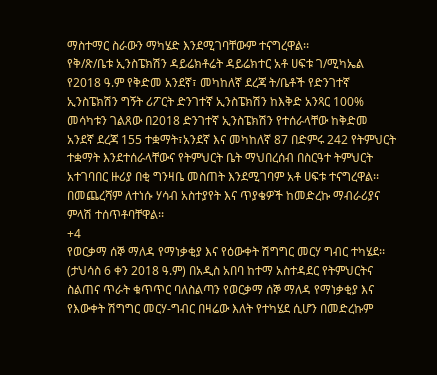ማስተማር ስራውን ማካሄድ እንደሚገባቸውም ተናግረዋል፡፡
የቅ/ጽ/ቤቱ ኢንስፔክሽን ዳይሬክቶሬት ዳይሬክተር አቶ ሀፍቱ ገ/ሚካኤል የ2018 ዓ.ም የቅድመ አንደኛ፣ መካከለኛ ደረጃ ት/ቤቶች የድንገተኛ ኢንስፔክሽን ግኝት ሪፖርት ድንገተኛ ኢንስፔክሽን ከእቅድ አንጻር 100% መሳካቱን ገልጸው በ2018 ድንገተኛ ኢንስፔክሽን የተሰራላቸው ከቅድመ አንደኛ ደረጃ 155 ተቋማት፣አንደኛ እና መካከለኛ 87 በድምሩ 242 የትምህርት ተቋማት እንደተሰራላቸውና የትምህርት ቤት ማህበረሰብ በስርዓተ ትምህርት አተገባበር ዙሪያ በቂ ግንዛቤ መስጠት እንደሚገባም አቶ ሀፍቱ ተናግረዋል፡፡
በመጨረሻም ለተነሱ ሃሳብ አስተያየት እና ጥያቄዎች ከመድረኩ ማብራሪያና ምላሽ ተሰጥቶባቸዋል፡፡
+4
የወርቃማ ሰኞ ማለዳ የማነቃቂያ እና የዕውቀት ሽግግር መርሃ ግብር ተካሄደ፡፡
(ታህሳስ 6 ቀን 2018 ዓ.ም) በአዲስ አበባ ከተማ አስተዳደር የትምህርትና ስልጠና ጥራት ቁጥጥር ባለስልጣን የወርቃማ ሰኞ ማለዳ የማነቃቂያ እና የእውቀት ሽግግር መርሃ-ግብር በዛሬው እለት የተካሄደ ሲሆን በመድረኩም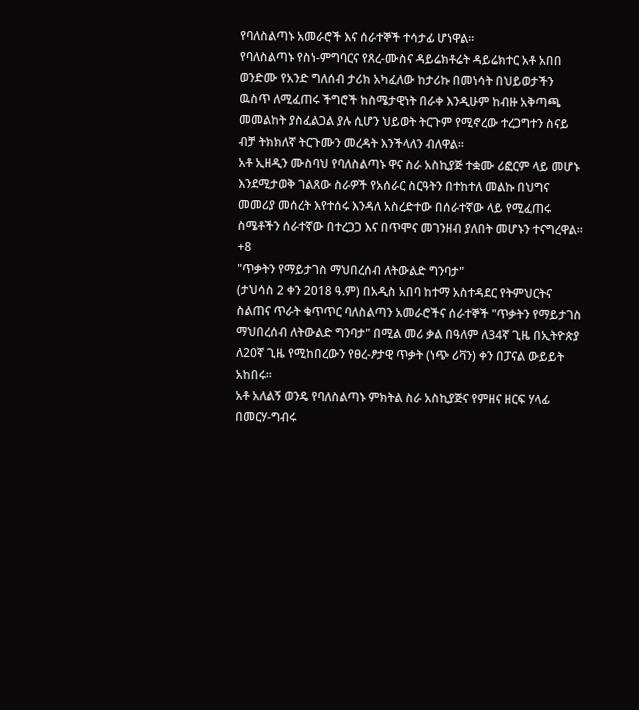የባለስልጣኑ አመራሮች እና ሰራተኞች ተሳታፊ ሆነዋል፡፡
የባለስልጣኑ የስነ-ምግባርና የጸረ-ሙስና ዳይሬክቶሬት ዳይሬክተር አቶ አበበ ወንድሙ የአንድ ግለሰብ ታሪክ አካፈለው ከታሪኩ በመነሳት በህይወታችን ዉስጥ ለሚፈጠሩ ችግሮች ከስሜታዊነት በራቀ እንዲሁም ከብዙ አቅጣጫ መመልከት ያስፈልጋል ያሉ ሲሆን ህይወት ትርጉም የሚኖረው ተረጋግተን ስናይ ብቻ ትክክለኛ ትርጉሙን መረዳት እንችላለን ብለዋል፡፡
አቶ ኢዘዲን ሙስባህ የባለስልጣኑ ዋና ስራ አስኪያጅ ተቋሙ ሪፎርም ላይ መሆኑ እንደሚታወቅ ገልጸው ስራዎች የአሰራር ስርዓትን በተከተለ መልኩ በህግና መመሪያ መሰረት እየተሰሩ እንዳለ አስረድተው በሰራተኛው ላይ የሚፈጠሩ ስሜቶችን ሰራተኛው በተረጋጋ እና በጥሞና መገንዘብ ያለበት መሆኑን ተናግረዋል፡፡
+8
"ጥቃትን የማይታገስ ማህበረሰብ ለትውልድ ግንባታ"
(ታህሳስ 2 ቀን 2018 ዓ.ም) በአዲስ አበባ ከተማ አስተዳደር የትምህርትና ስልጠና ጥራት ቁጥጥር ባለስልጣን አመራሮችና ሰራተኞች "ጥቃትን የማይታገስ ማህበረሰብ ለትውልድ ግንባታ" በሚል መሪ ቃል በዓለም ለ34ኛ ጊዜ በኢትዮጵያ ለ20ኛ ጊዜ የሚከበረውን የፀረ-ፆታዊ ጥቃት (ነጭ ሪቫን) ቀን በፓናል ውይይት አከበሩ፡፡
አቶ አለልኝ ወንዴ የባለስልጣኑ ምክትል ስራ አስኪያጅና የምዘና ዘርፍ ሃላፊ በመርሃ-ግብሩ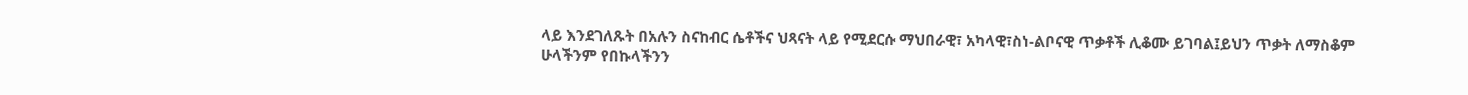ላይ እንደገለጹት በአሉን ስናከብር ሴቶችና ህጻናት ላይ የሚደርሱ ማህበራዊ፣ አካላዊ፣ስነ-ልቦናዊ ጥቃቶች ሊቆሙ ይገባል፤ይህን ጥቃት ለማስቆም ሁላችንም የበኩላችንን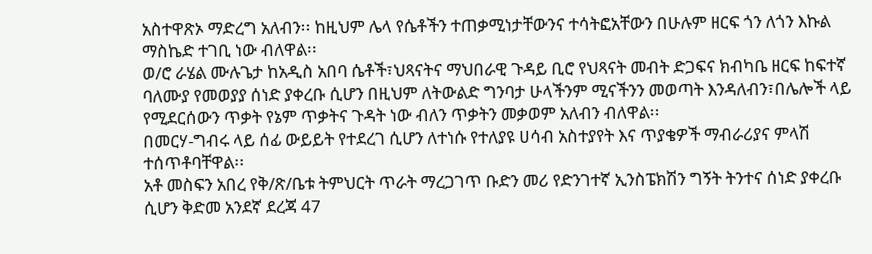አስተዋጽኦ ማድረግ አለብን፡፡ ከዚህም ሌላ የሴቶችን ተጠቃሚነታቸውንና ተሳትፎአቸውን በሁሉም ዘርፍ ጎን ለጎን እኩል ማስኬድ ተገቢ ነው ብለዋል፡፡
ወ/ሮ ራሄል ሙሉጌታ ከአዲስ አበባ ሴቶች፣ህጻናትና ማህበራዊ ጉዳይ ቢሮ የህጻናት መብት ድጋፍና ክብካቤ ዘርፍ ከፍተኛ ባለሙያ የመወያያ ሰነድ ያቀረቡ ሲሆን በዚህም ለትውልድ ግንባታ ሁላችንም ሚናችንን መወጣት እንዳለብን፣በሌሎች ላይ የሚደርሰውን ጥቃት የኔም ጥቃትና ጉዳት ነው ብለን ጥቃትን መቃወም አለብን ብለዋል፡፡
በመርሃ-ግብሩ ላይ ሰፊ ውይይት የተደረገ ሲሆን ለተነሱ የተለያዩ ሀሳብ አስተያየት እና ጥያቄዎች ማብራሪያና ምላሽ ተሰጥቶባቸዋል፡፡
አቶ መስፍን አበረ የቅ/ጽ/ቤቱ ትምህርት ጥራት ማረጋገጥ ቡድን መሪ የድንገተኛ ኢንስፔክሽን ግኝት ትንተና ሰነድ ያቀረቡ ሲሆን ቅድመ አንደኛ ደረጃ 47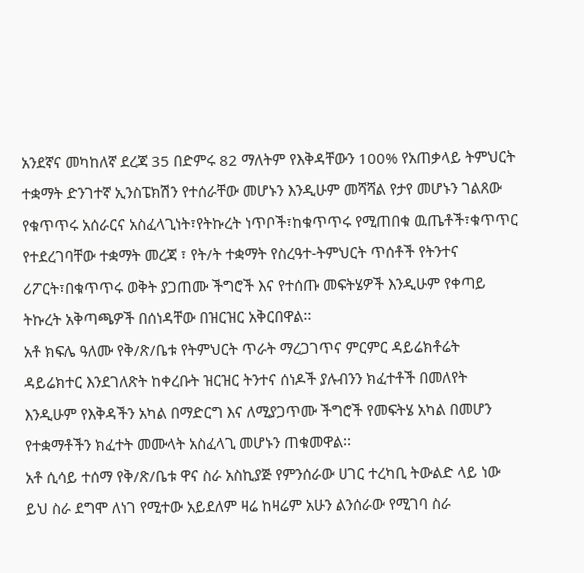አንደኛና መካከለኛ ደረጃ 35 በድምሩ 82 ማለትም የእቅዳቸውን 100% የአጠቃላይ ትምህርት ተቋማት ድንገተኛ ኢንስፔክሽን የተሰራቸው መሆኑን እንዲሁም መሻሻል የታየ መሆኑን ገልጸው የቁጥጥሩ አሰራርና አስፈላጊነት፣የትኩረት ነጥቦች፣ከቁጥጥሩ የሚጠበቁ ዉጤቶች፣ቁጥጥር የተደረገባቸው ተቋማት መረጃ ፣ የት/ት ተቋማት የስረዓተ-ትምህርት ጥሰቶች የትንተና ሪፖርት፣በቁጥጥሩ ወቅት ያጋጠሙ ችግሮች እና የተሰጡ መፍትሄዎች እንዲሁም የቀጣይ ትኩረት አቅጣጫዎች በሰነዳቸው በዝርዝር አቅርበዋል፡፡
አቶ ክፍሌ ዓለሙ የቅ/ጽ/ቤቱ የትምህርት ጥራት ማረጋገጥና ምርምር ዳይሬክቶሬት ዳይሬክተር እንደገለጽት ከቀረቡት ዝርዝር ትንተና ሰነዶች ያሉብንን ክፈተቶች በመለየት እንዲሁም የእቅዳችን አካል በማድርግ እና ለሚያጋጥሙ ችግሮች የመፍትሄ አካል በመሆን የተቋማቶችን ክፈተት መሙላት አስፈላጊ መሆኑን ጠቁመዋል፡፡
አቶ ሲሳይ ተሰማ የቅ/ጽ/ቤቱ ዋና ስራ አስኪያጅ የምንሰራው ሀገር ተረካቢ ትውልድ ላይ ነው ይህ ስራ ደግሞ ለነገ የሚተው አይደለም ዛሬ ከዛሬም አሁን ልንሰራው የሚገባ ስራ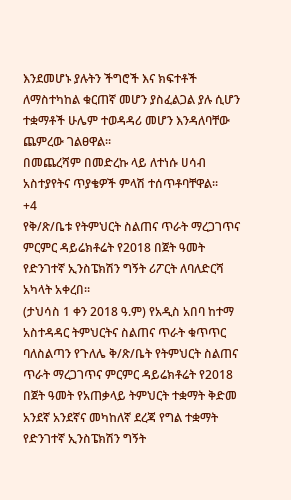እንደመሆኑ ያሉትን ችግሮች እና ክፍተቶች ለማስተካከል ቁርጠኛ መሆን ያስፈልጋል ያሉ ሲሆን ተቋማቶች ሁሌም ተወዳዳሪ መሆን እንዳለባቸው ጨምረው ገልፀዋል፡፡
በመጨረሻም በመድረኩ ላይ ለተነሱ ሀሳብ አስተያየትና ጥያቄዎች ምላሽ ተሰጥቶባቸዋል፡፡
+4
የቅ/ጽ/ቤቱ የትምህርት ስልጠና ጥራት ማረጋገጥና ምርምር ዳይሬክቶሬት የ2018 በጀት ዓመት የድንገተኛ ኢንስፔክሽን ግኝት ሪፖርት ለባለድርሻ አካላት አቀረበ፡፡
(ታህሳስ 1 ቀን 2018 ዓ.ም) የአዲስ አበባ ከተማ አስተዳዳር ትምህርትና ስልጠና ጥራት ቁጥጥር ባለስልጣን የጉለሌ ቅ/ጽ/ቤት የትምህርት ስልጠና ጥራት ማረጋገጥና ምርምር ዳይሬክቶሬት የ2018 በጀት ዓመት የአጠቃላይ ትምህርት ተቋማት ቅድመ አንደኛ አንደኛና መካከለኛ ደረጃ የግል ተቋማት የድንገተኛ ኢንስፔክሽን ግኝት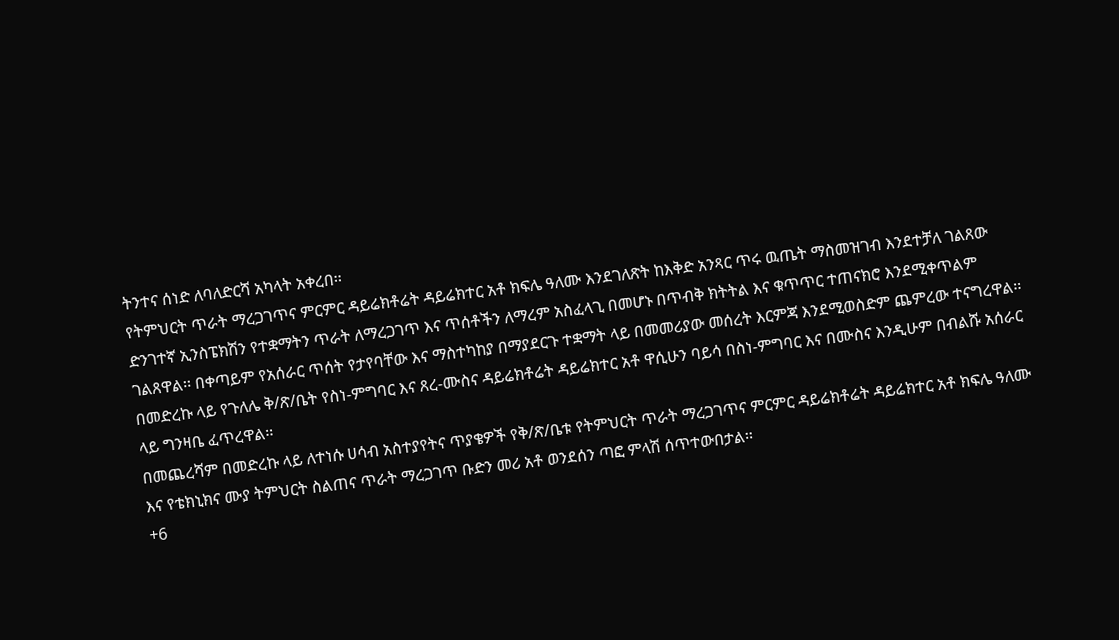ትንተና ሰነድ ለባለድርሻ አካላት አቀረበ፡፡
የትምህርት ጥራት ማረጋገጥና ምርምር ዳይሬክቶሬት ዳይሬክተር አቶ ክፍሌ ዓለሙ እንደገለጽት ከእቅድ አንጻር ጥሩ ዉጤት ማስመዝገብ እንደተቻለ ገልጸው ድንገተኛ ኢንስፔክሽን የተቋማትን ጥራት ለማረጋገጥ እና ጥሰቶችን ለማረም አስፈላጊ በመሆኑ በጥብቅ ክትትል እና ቁጥጥር ተጠናክሮ እንደሚቀጥልም ገልጸዋል፡፡ በቀጣይም የአሰራር ጥሰት የታየባቸው እና ማስተካከያ በማያደርጉ ተቋማት ላይ በመመሪያው መሰረት እርምጃ እንደሚወስድም ጨምረው ተናግረዋል፡፡
በመድረኩ ላይ የጉለሌ ቅ/ጽ/ቤት የስነ-ምግባር እና ጸረ-ሙስና ዳይሬክቶሬት ዳይሬክተር አቶ ዋሲሁን ባይሳ በስነ-ምግባር እና በሙስና እንዲሁም በብልሹ አሰራር ላይ ግንዛቤ ፈጥረዋል፡፡
በመጨረሻም በመድረኩ ላይ ለተነሱ ሀሳብ አስተያየትና ጥያቄዎች የቅ/ጽ/ቤቱ የትምህርት ጥራት ማረጋገጥና ምርምር ዳይሬክቶሬት ዳይሬክተር አቶ ክፍሌ ዓለሙ እና የቴክኒክና ሙያ ትምህርት ስልጠና ጥራት ማረጋገጥ ቡድን መሪ አቶ ወንደሰን ጣፎ ምላሽ ሰጥተውበታል፡፡
+6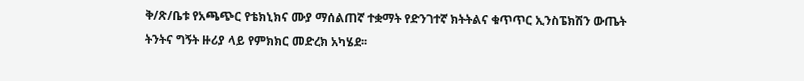ቅ/ጽ/ቤቱ የአጫጭር የቴክኒክና ሙያ ማሰልጠኛ ተቋማት የድንገተኛ ክትትልና ቁጥጥር ኢንስፔክሽን ውጤት ትንትና ግኝት ዙሪያ ላይ የምክክር መድረክ አካሄደ፡፡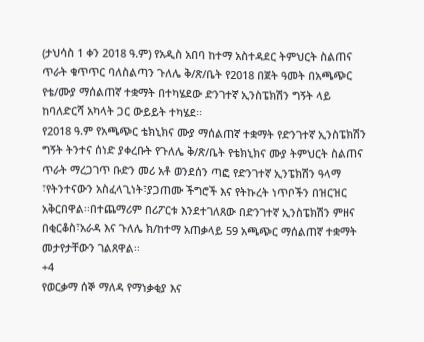(ታህሳስ 1 ቀን 2018 ዓ.ም) የአዲስ አበባ ከተማ አስተዳደር ትምህርት ስልጠና ጥራት ቁጥጥር ባለስልጣን ጉለሌ ቅ/ጽ/ቤት የ2018 በጀት ዓመት በአጫጭር የቴ/ሙያ ማሰልጠኛ ተቋማት በተካሄደው ድንገተኛ ኢንስፔክሽን ግኝት ላይ ከባለድርሻ አካላት ጋር ውይይት ተካሄደ፡፡
የ2018 ዓ.ም የአጫጭር ቴክኒክና ሙያ ማሰልጠኛ ተቋማት የድንገተኛ ኢንስፔክሽን ግኝት ትንተና ሰነድ ያቀረቡት የጉለሌ ቅ/ጽ/ቤት የቴክኒክና ሙያ ትምህርት ስልጠና ጥራት ማረጋገጥ ቡድን መሪ አቶ ወንደሰን ጣፎ የድንገተኛ ኢንፔክሽን ዓላማ ፣የትንተናውን አስፈላጊነት፣ያጋጠሙ ችግሮች እና የትኩረት ነጥቦችን በዝርዝር አቅርበዋል፡፡በተጨማሪም በሪፖርቱ እንደተገለጸው በድንገተኛ ኢንስፔክሽን ምዘና በቂርቆስ፣አራዳ እና ጉለሌ ክ/ከተማ አጠቃላይ 59 አጫጭር ማሰልጠኛ ተቋማት መታየታቸውን ገልጸዋል፡፡
+4
የወርቃማ ሰኞ ማለዳ የማነቃቂያ እና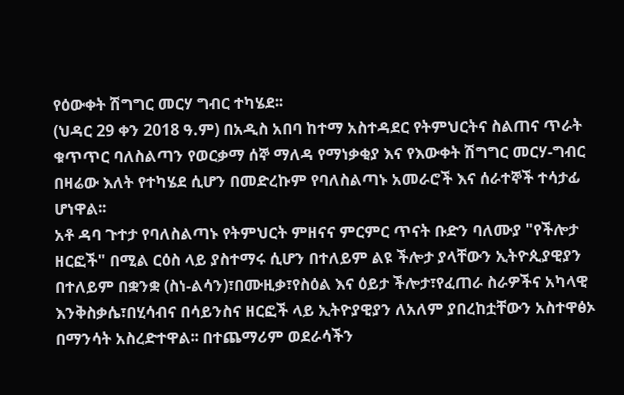የዕውቀት ሽግግር መርሃ ግብር ተካሄደ፡፡
(ህዳር 29 ቀን 2018 ዓ.ም) በአዲስ አበባ ከተማ አስተዳደር የትምህርትና ስልጠና ጥራት ቁጥጥር ባለስልጣን የወርቃማ ሰኞ ማለዳ የማነቃቂያ እና የእውቀት ሽግግር መርሃ-ግብር በዛሬው እለት የተካሄደ ሲሆን በመድረኩም የባለስልጣኑ አመራሮች እና ሰራተኞች ተሳታፊ ሆነዋል፡፡
አቶ ዳባ ጉተታ የባለስልጣኑ የትምህርት ምዘናና ምርምር ጥናት ቡድን ባለሙያ "የችሎታ ዘርፎች" በሚል ርዕስ ላይ ያስተማሩ ሲሆን በተለይም ልዩ ችሎታ ያላቸውን ኢትዮጲያዊያን በተለይም በቋንቋ (ስነ-ልሳን)፣በሙዚቃ፣የስዕል እና ዕይታ ችሎታ፣የፈጠራ ስራዎችና አካላዊ እንቅስቃሴ፣በሂሳብና በሳይንስና ዘርፎች ላይ ኢትዮያዊያን ለአለም ያበረከቷቸውን አስተዋፅኦ በማንሳት አስረድተዋል፡፡ በተጨማሪም ወደራሳችን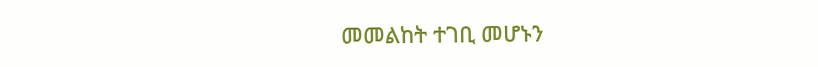መመልከት ተገቢ መሆኑን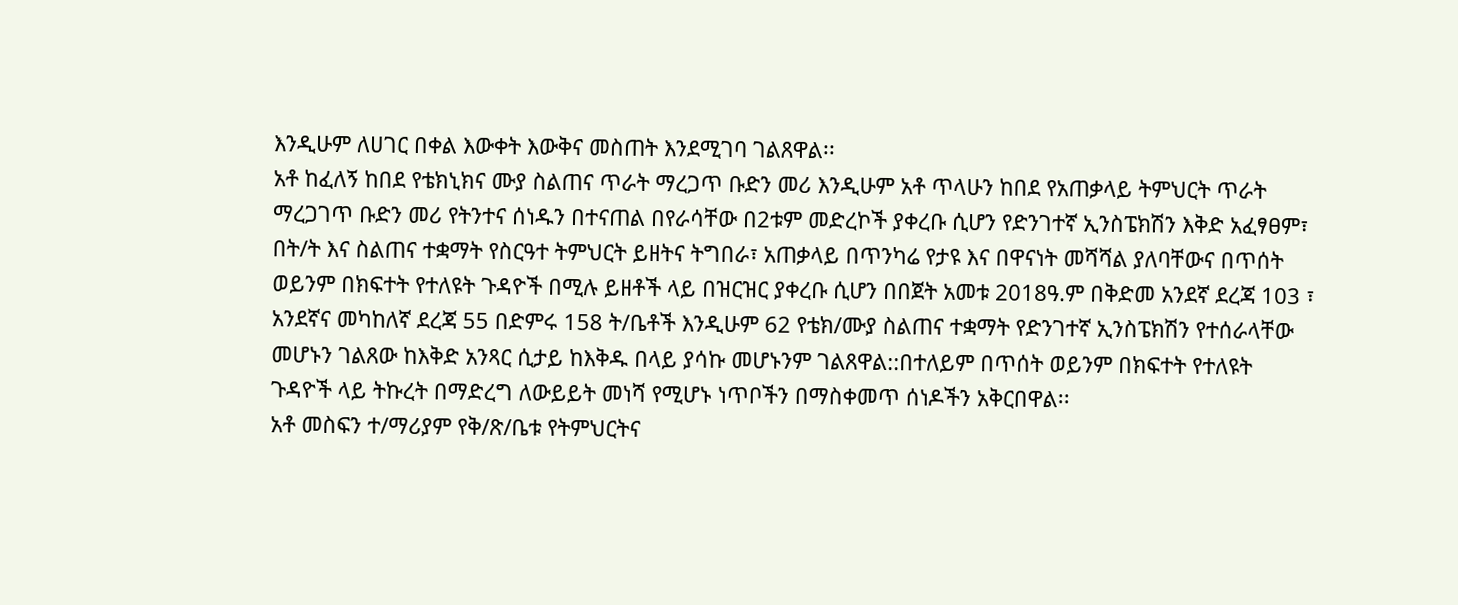እንዲሁም ለሀገር በቀል እውቀት እውቅና መስጠት እንደሚገባ ገልጸዋል፡፡
አቶ ከፈለኝ ከበደ የቴክኒክና ሙያ ስልጠና ጥራት ማረጋጥ ቡድን መሪ እንዲሁም አቶ ጥላሁን ከበደ የአጠቃላይ ትምህርት ጥራት ማረጋገጥ ቡድን መሪ የትንተና ሰነዱን በተናጠል በየራሳቸው በ2ቱም መድረኮች ያቀረቡ ሲሆን የድንገተኛ ኢንስፔክሽን እቅድ አፈፃፀም፣ በት/ት እና ስልጠና ተቋማት የስርዓተ ትምህርት ይዘትና ትግበራ፣ አጠቃላይ በጥንካሬ የታዩ እና በዋናነት መሻሻል ያለባቸውና በጥሰት ወይንም በክፍተት የተለዩት ጉዳዮች በሚሉ ይዘቶች ላይ በዝርዝር ያቀረቡ ሲሆን በበጀት አመቱ 2018ዓ.ም በቅድመ አንደኛ ደረጃ 103 ፣ አንደኛና መካከለኛ ደረጃ 55 በድምሩ 158 ት/ቤቶች እንዲሁም 62 የቴክ/ሙያ ስልጠና ተቋማት የድንገተኛ ኢንስፔክሽን የተሰራላቸው መሆኑን ገልጸው ከእቅድ አንጻር ሲታይ ከእቅዱ በላይ ያሳኩ መሆኑንም ገልጸዋል::በተለይም በጥሰት ወይንም በክፍተት የተለዩት ጉዳዮች ላይ ትኩረት በማድረግ ለውይይት መነሻ የሚሆኑ ነጥቦችን በማስቀመጥ ሰነዶችን አቅርበዋል፡፡
አቶ መስፍን ተ/ማሪያም የቅ/ጽ/ቤቱ የትምህርትና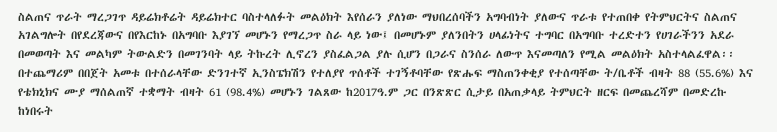ስልጠና ጥራት ማረጋገጥ ዳይሬክቶሬት ዳይሬክተር ባስተላለፉት መልዕክት እየሰራን ያለነው ማህበረሰባችን አግባብነት ያለውና ጥራቱ የተጠበቀ የትምህርትና ስልጠና አገልግሎት በየደረጃውና በየእርከኑ በአግባቡ እያገኘ መሆኑን የማረጋጥ ስራ ላይ ነው፤ በመሆኑም ያለንበትን ሀላፊነትና ተግባር በአግባቡ ተረድተን የሀገራችንን አደራ በመወጣት እና መልካም ትውልድን በመገንባት ላይ ትኩረት ሊኖረን ያስፈልጋል ያሉ ሲሆን በጋራና ስንሰራ ለውጥ እናመጣለን የሚል መልዕክት አስተላልፈዋል፡፡ በተጨማሪም በበጀት አመቱ በተሰራላቸው ድንገተኛ ኢንስፔክሽን የተለያየ ጥሰቶች ተገኝቶባቸው የጽሑፍ ማስጠንቀቂያ የተሰጣቸው ት/ቤቶች ብዛት 88 (55.6%) እና የቴክኒክና ሙያ ማሰልጠኛ ተቋማት ብዛት 61 (98.4%) መሆኑን ገልጸው ከ2017ዓ.ም ጋር በንጽጽር ሲታይ በአጠቃላይ ትምህርት ዘርፍ በመጨረሻም በመድረኩ ከነበሩት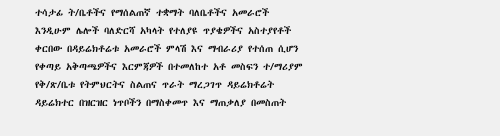ተሳታፊ ት/ቤቶችና የማሰልጠኛ ተቋማት ባለቤቶችና አመራሮች እንዲሁም ሌሎች ባለድርሻ አካላት የተለያዩ ጥያቄዎችና አስተያየቶች ቀርበው በዳይሬክቶሬቱ አመራሮች ምላሽ እና ማብራሪያ የተሰጠ ሲሆን የቀጣይ አቅጣጫዎችና እርምጃዎች በተመለከተ አቶ መስፍን ተ/ማሪያም የቅ/ጽ/ቤቱ የትምህርትና ስልጠና ጥራት ማረጋገጥ ዳይሬክቶሬት ዳይሬክተር በዝርዝር ነጥቦችን በማስቀመጥ እና ማጠቃለያ በመስጠት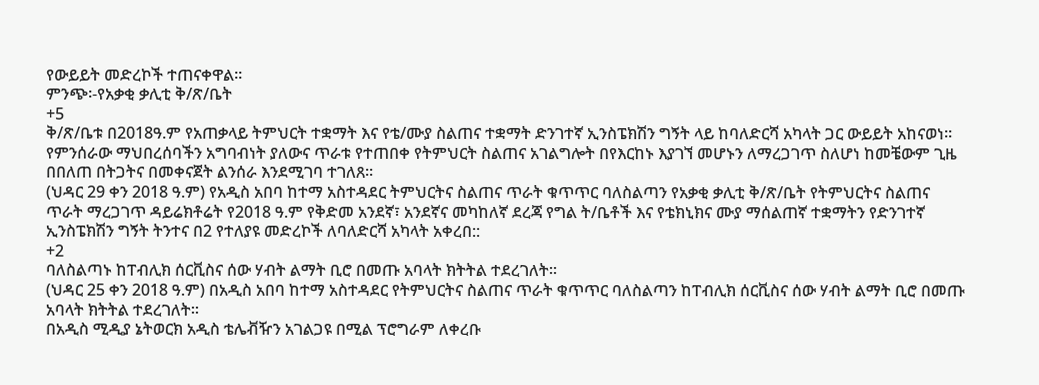የውይይት መድረኮች ተጠናቀዋል፡፡
ምንጭ፡-የአቃቂ ቃሊቲ ቅ/ጽ/ቤት
+5
ቅ/ጽ/ቤቱ በ2018ዓ.ም የአጠቃላይ ትምህርት ተቋማት እና የቴ/ሙያ ስልጠና ተቋማት ድንገተኛ ኢንስፔክሽን ግኝት ላይ ከባለድርሻ አካላት ጋር ውይይት አከናወነ፡፡
የምንሰራው ማህበረሰባችን አግባብነት ያለውና ጥራቱ የተጠበቀ የትምህርት ስልጠና አገልግሎት በየእርከኑ እያገኘ መሆኑን ለማረጋገጥ ስለሆነ ከመቼውም ጊዜ በበለጠ በትጋትና በመቀናጀት ልንሰራ እንደሚገባ ተገለጸ፡፡
(ህዳር 29 ቀን 2018 ዓ.ም) የአዲስ አበባ ከተማ አስተዳደር ትምህርትና ስልጠና ጥራት ቁጥጥር ባለስልጣን የአቃቂ ቃሊቲ ቅ/ጽ/ቤት የትምህርትና ስልጠና ጥራት ማረጋገጥ ዳይሬክቶሬት የ2018 ዓ.ም የቅድመ አንደኛ፣ አንደኛና መካከለኛ ደረጃ የግል ት/ቤቶች እና የቴክኒክና ሙያ ማሰልጠኛ ተቋማትን የድንገተኛ ኢንስፔክሽን ግኝት ትንተና በ2 የተለያዩ መድረኮች ለባለድርሻ አካላት አቀረበ::
+2
ባለስልጣኑ ከፐብሊክ ሰርቪስና ሰው ሃብት ልማት ቢሮ በመጡ አባላት ክትትል ተደረገለት፡፡
(ህዳር 25 ቀን 2018 ዓ.ም) በአዲስ አበባ ከተማ አስተዳደር የትምህርትና ስልጠና ጥራት ቁጥጥር ባለስልጣን ከፐብሊክ ሰርቪስና ሰው ሃብት ልማት ቢሮ በመጡ አባላት ክትትል ተደረገለት፡፡
በአዲስ ሚዲያ ኔትወርክ አዲስ ቴሌቭዥን አገልጋዩ በሚል ፕሮግራም ለቀረቡ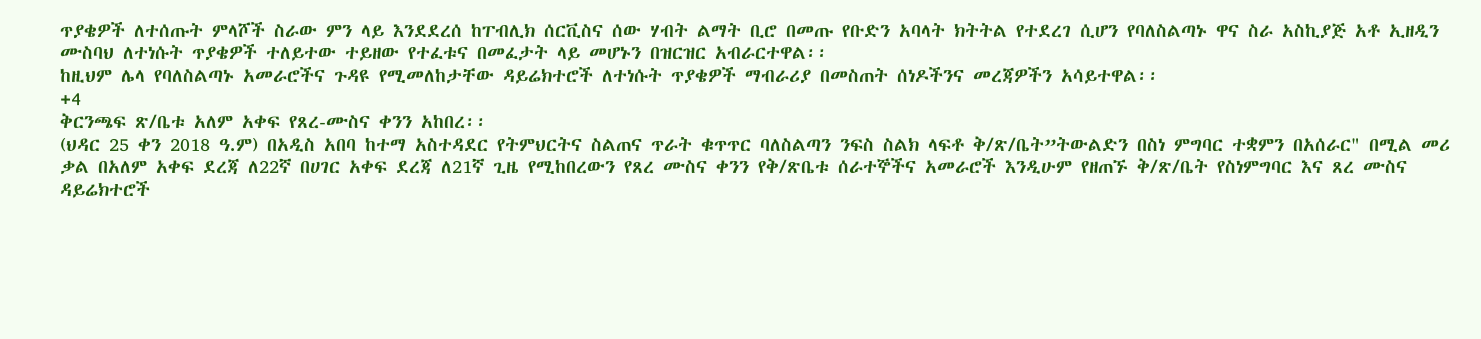ጥያቄዎች ለተሰጡት ምላሾች ስራው ምን ላይ እንደደረሰ ከፐብሊክ ሰርቪስና ሰው ሃብት ልማት ቢሮ በመጡ የቡድን አባላት ክትትል የተደረገ ሲሆን የባለስልጣኑ ዋና ስራ አስኪያጅ አቶ ኢዘዲን ሙስባህ ለተነሱት ጥያቄዎች ተለይተው ተይዘው የተፈቱና በመፈታት ላይ መሆኑን በዝርዝር አብራርተዋል፡፡
ከዚህም ሌላ የባለስልጣኑ አመራሮችና ጉዳዩ የሚመለከታቸው ዳይሬክተሮች ለተነሱት ጥያቄዎች ማብራሪያ በመስጠት ሰነዶችንና መረጃዎችን አሳይተዋል፡፡
+4
ቅርንጫፍ ጽ/ቤቱ አለም አቀፍ የጸረ-ሙስና ቀንን አከበረ፡፡
(ህዳር 25 ቀን 2018 ዓ.ም) በአዲስ አበባ ከተማ አስተዳደር የትምህርትና ስልጠና ጥራት ቁጥጥር ባለስልጣን ንፍስ ስልክ ላፍቶ ቅ/ጽ/ቤት”ትውልድን በስነ ምግባር ተቋምን በአሰራር" በሚል መሪ ቃል በአለም አቀፍ ደረጃ ለ22ኛ በሀገር አቀፍ ደረጃ ለ21ኛ ጊዜ የሚከበረውን የጸረ ሙስና ቀንን የቅ/ጽቤቱ ሰራተኞችና አመራሮች እንዲሁም የዘጠኙ ቅ/ጽ/ቤት የስነምግባር እና ጸረ ሙስና ዳይሬክተሮች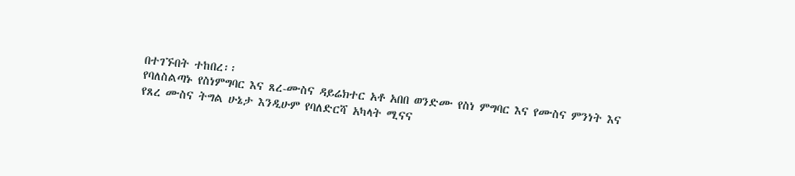በተገኙበት ተከበረ፡፡
የባለስልጣኑ የስነምግባር እና ጸረ-ሙስና ዳይሬክተር አቶ አበበ ወንድሙ የስነ ምግባር እና የሙስና ምንነት እና የጸረ ሙስና ትግል ሁኔታ እንዲሁም የባለድርሻ አካላት ሚናና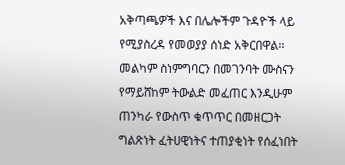አቅጣጫዎች እና በሌሎችም ጉዳዮች ላይ የሚያስረዳ የመወያያ ሰነድ አቅርበዋል፡፡
መልካም ስነምግባርን በመገንባት ሙስናን የማይሸከም ትውልድ መፈጠር እንዲሁም ጠንካራ የውስጥ ቁጥጥር በመዘርጋት ግልጽነት ፈትሀዊነትና ተጠያቂነት የሰፈነበት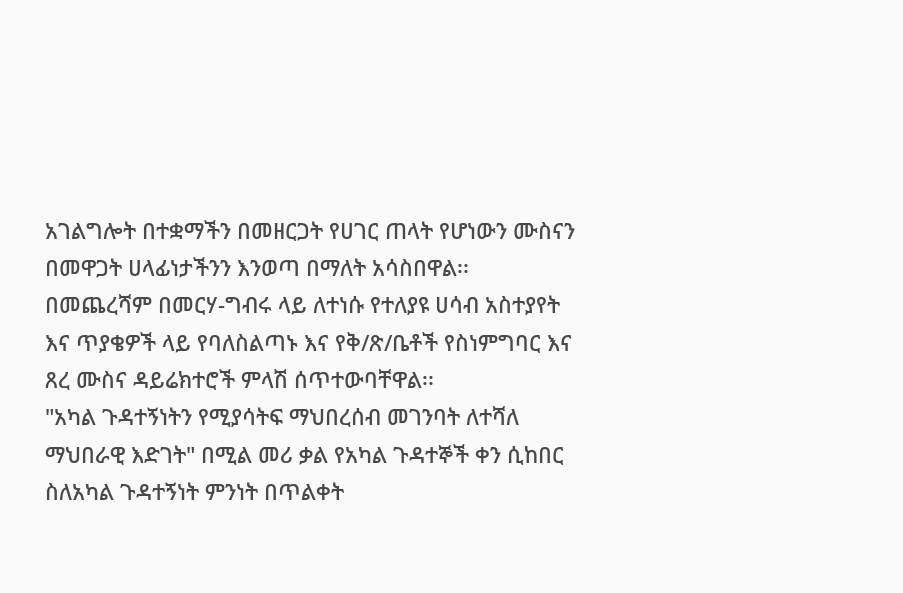አገልግሎት በተቋማችን በመዘርጋት የሀገር ጠላት የሆነውን ሙስናን በመዋጋት ሀላፊነታችንን እንወጣ በማለት አሳስበዋል፡፡
በመጨረሻም በመርሃ-ግብሩ ላይ ለተነሱ የተለያዩ ሀሳብ አስተያየት እና ጥያቄዎች ላይ የባለስልጣኑ እና የቅ/ጽ/ቤቶች የስነምግባር እና ጸረ ሙስና ዳይሬክተሮች ምላሽ ሰጥተውባቸዋል፡፡
"አካል ጉዳተኝነትን የሚያሳትፍ ማህበረሰብ መገንባት ለተሻለ ማህበራዊ እድገት" በሚል መሪ ቃል የአካል ጉዳተኞች ቀን ሲከበር ስለአካል ጉዳተኝነት ምንነት በጥልቀት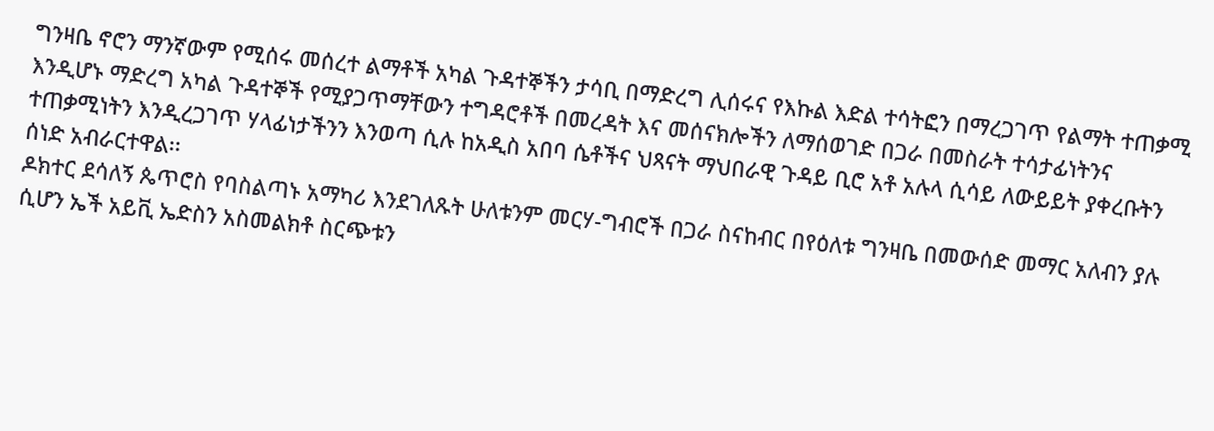ግንዛቤ ኖሮን ማንኛውም የሚሰሩ መሰረተ ልማቶች አካል ጉዳተኞችን ታሳቢ በማድረግ ሊሰሩና የእኩል እድል ተሳትፎን በማረጋገጥ የልማት ተጠቃሚ እንዲሆኑ ማድረግ አካል ጉዳተኞች የሚያጋጥማቸውን ተግዳሮቶች በመረዳት እና መሰናክሎችን ለማሰወገድ በጋራ በመስራት ተሳታፊነትንና ተጠቃሚነትን እንዲረጋገጥ ሃላፊነታችንን እንወጣ ሲሉ ከአዲስ አበባ ሴቶችና ህጻናት ማህበራዊ ጉዳይ ቢሮ አቶ አሉላ ሲሳይ ለውይይት ያቀረቡትን ሰነድ አብራርተዋል፡፡
ዶክተር ደሳለኝ ጴጥሮስ የባስልጣኑ አማካሪ እንደገለጹት ሁለቱንም መርሃ-ግብሮች በጋራ ስናከብር በየዕለቱ ግንዛቤ በመውሰድ መማር አለብን ያሉ ሲሆን ኤች አይቪ ኤድስን አስመልክቶ ስርጭቱን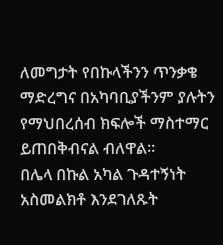ለመግታት የበኩላችንን ጥንቃቄ ማድረግና በአካባቢያችንም ያሉትን የማህበረሰብ ክፍሎች ማስተማር ይጠበቅብናል ብለዋል፡፡
በሌላ በኩል አካል ጉዳተኝነት አስመልክቶ እንደገለጹት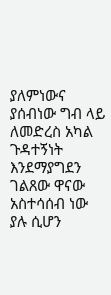ያለምነውና ያሰብነው ግብ ላይ ለመድረስ አካል ጉዳተኝነት እንደማያግደን ገልጸው ዋናው አስተሳሰብ ነው ያሉ ሲሆን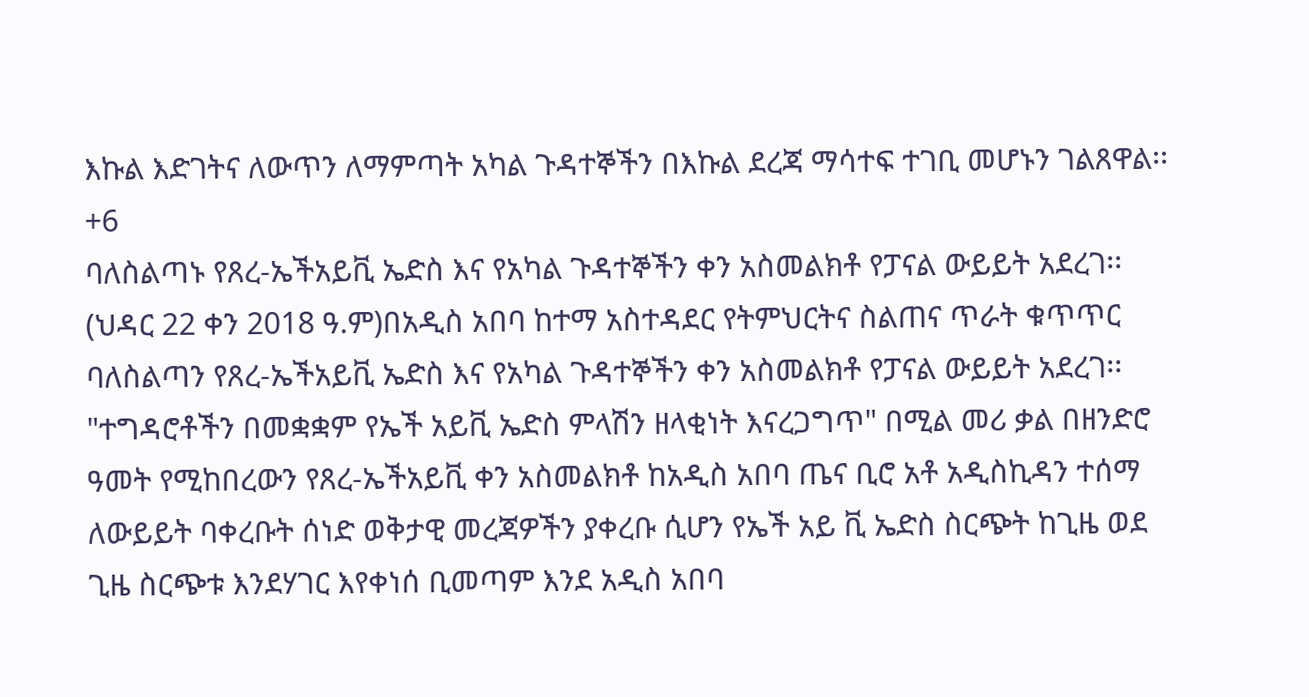እኩል እድገትና ለውጥን ለማምጣት አካል ጉዳተኞችን በእኩል ደረጃ ማሳተፍ ተገቢ መሆኑን ገልጸዋል፡፡
+6
ባለስልጣኑ የጸረ-ኤችአይቪ ኤድስ እና የአካል ጉዳተኞችን ቀን አስመልክቶ የፓናል ውይይት አደረገ፡፡
(ህዳር 22 ቀን 2018 ዓ.ም)በአዲስ አበባ ከተማ አስተዳደር የትምህርትና ስልጠና ጥራት ቁጥጥር ባለስልጣን የጸረ-ኤችአይቪ ኤድስ እና የአካል ጉዳተኞችን ቀን አስመልክቶ የፓናል ውይይት አደረገ፡፡
"ተግዳሮቶችን በመቋቋም የኤች አይቪ ኤድስ ምላሽን ዘላቂነት እናረጋግጥ" በሚል መሪ ቃል በዘንድሮ ዓመት የሚከበረውን የጸረ-ኤችአይቪ ቀን አስመልክቶ ከአዲስ አበባ ጤና ቢሮ አቶ አዲስኪዳን ተሰማ ለውይይት ባቀረቡት ሰነድ ወቅታዊ መረጃዎችን ያቀረቡ ሲሆን የኤች አይ ቪ ኤድስ ስርጭት ከጊዜ ወደ ጊዜ ስርጭቱ እንደሃገር እየቀነሰ ቢመጣም እንደ አዲስ አበባ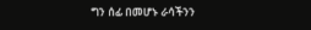ግን ሰፊ በመሆኑ ራሳችንን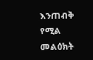እንጠብቅ የሚል መልዕክት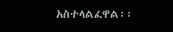አስተላልፈዋል፡፡